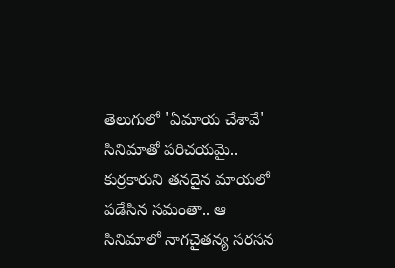తెలుగులో 'ఏమాయ చేశావే' సినిమాతో పరిచయమై.. కుర్రకారుని తనదైన మాయలో పడేసిన సమంతా.. ఆ సినిమాలో నాగచైతన్య సరసన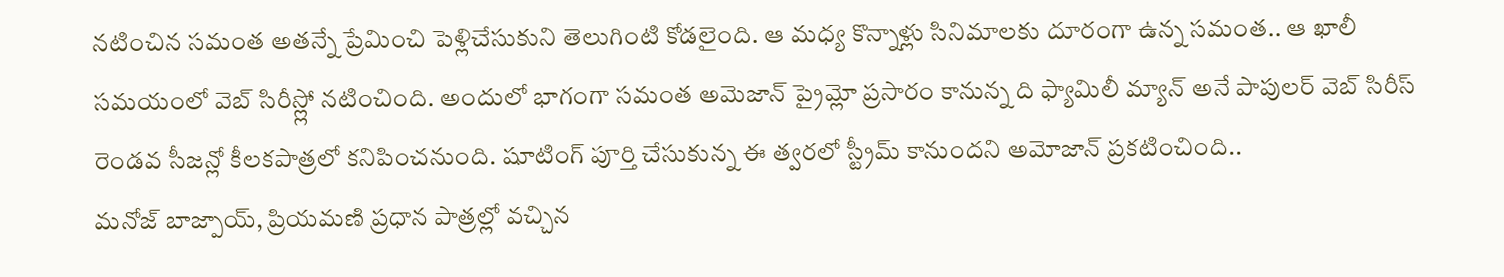నటించిన సమంత అతన్నే ప్రేమించి పెళ్లిచేసుకుని తెలుగింటి కోడలైంది. ఆ మధ్య కొన్నాళ్లు సినిమాలకు దూరంగా ఉన్న సమంత.. ఆ ఖాలీ సమయంలో వెబ్ సిరీస్ల్లో నటించింది. అందులో భాగంగా సమంత అమెజాన్ ప్రైమ్లో ప్రసారం కానున్న ది ఫ్యామిలీ మ్యాన్ అనే పాపులర్ వెబ్ సిరీస్ రెండవ సీజన్లో కీలకపాత్రలో కనిపించనుంది. షూటింగ్ పూర్తి చేసుకున్న ఈ త్వరలో స్ట్రీమ్ కానుందని అమోజాన్ ప్రకటించింది..
మనోజ్ బాజ్పాయ్, ప్రియమణి ప్రధాన పాత్రల్లో వచ్చిన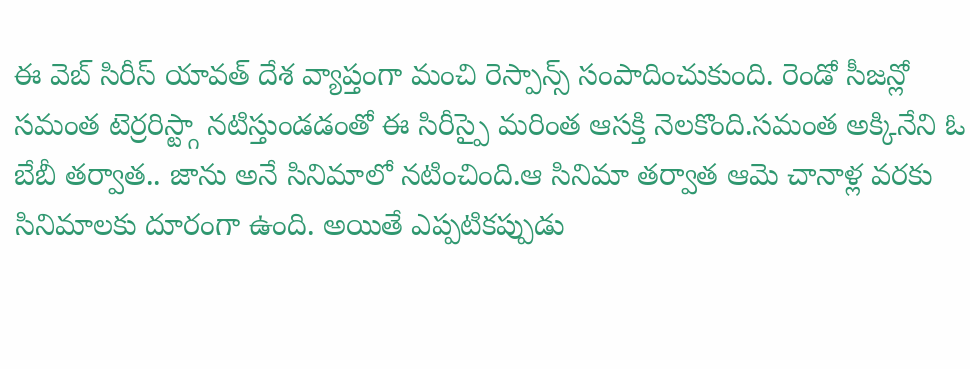ఈ వెబ్ సిరీస్ యావత్ దేశ వ్యాప్తంగా మంచి రెస్పాన్స్ సంపాదించుకుంది. రెండో సీజన్లో సమంత టెర్రరిస్ట్గా నటిస్తుండడంతో ఈ సిరీస్పై మరింత ఆసక్తి నెలకొంది.సమంత అక్కినేని ఓ బేబీ తర్వాత.. జాను అనే సినిమాలో నటించింది.ఆ సినిమా తర్వాత ఆమె చానాళ్ల వరకు సినిమాలకు దూరంగా ఉంది. అయితే ఎప్పటికప్పుడు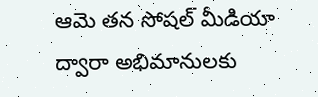ఆమె తన సోషల్ మీడియా ద్వారా అభిమానులకు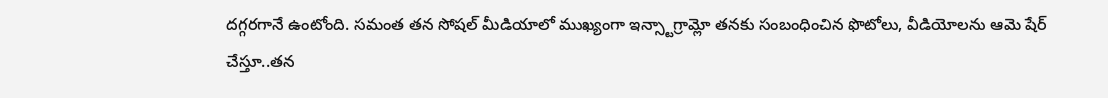దగ్గరగానే ఉంటోంది. సమంత తన సోషల్ మీడియాలో ముఖ్యంగా ఇన్స్టాగ్రామ్లో తనకు సంబంధించిన ఫొటోలు, వీడియోలను ఆమె షేర్ చేస్తూ..తన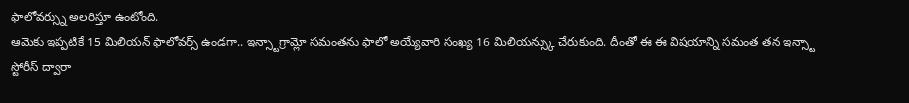ఫాలోవర్స్ను అలరిస్తూ ఉంటోంది.
ఆమెకు ఇప్పటికే 15 మిలియన్ ఫాలోవర్స్ ఉండగా.. ఇన్స్టాగ్రామ్లో సమంతను ఫాలో అయ్యేవారి సంఖ్య 16 మిలియన్స్కు చేరుకుంది. దీంతో ఈ ఈ విషయాన్ని సమంత తన ఇన్స్టా స్టోరీస్ ద్వారా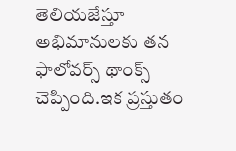తెలియజేస్తూ అభిమానులకు తన ఫాలోవర్స్ థాంక్స్ చెప్పింది.ఇక ప్రస్తుతం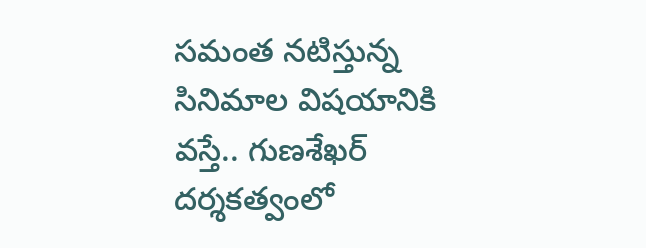సమంత నటిస్తున్న సినిమాల విషయానికి వస్తే.. గుణశేఖర్ దర్శకత్వంలో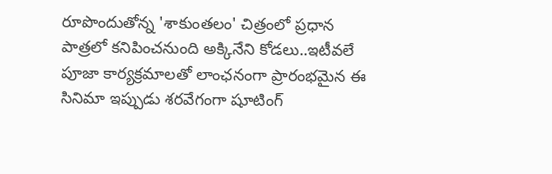రూపొందుతోన్న 'శాకుంతలం' చిత్రంలో ప్రధాన పాత్రలో కనిపించనుంది అక్కినేని కోడలు..ఇటీవలే పూజా కార్యక్రమాలతో లాంఛనంగా ప్రారంభమైన ఈ సినిమా ఇప్పుడు శరవేగంగా షూటింగ్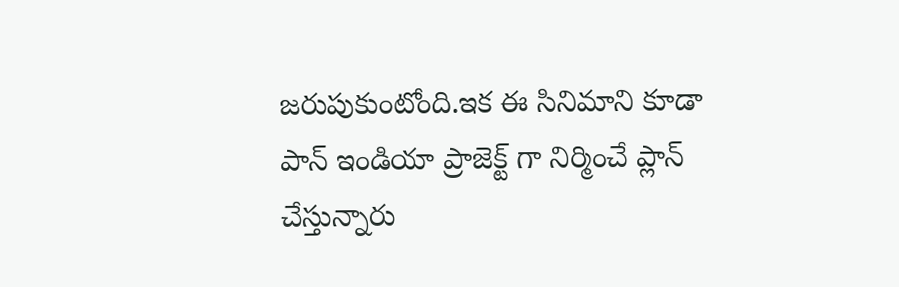జరుపుకుంటోంది.ఇక ఈ సినిమాని కూడా పాన్ ఇండియా ప్రాజెక్ట్ గా నిర్మించే ప్లాన్ చేస్తున్నారు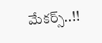మేకర్స్..!!